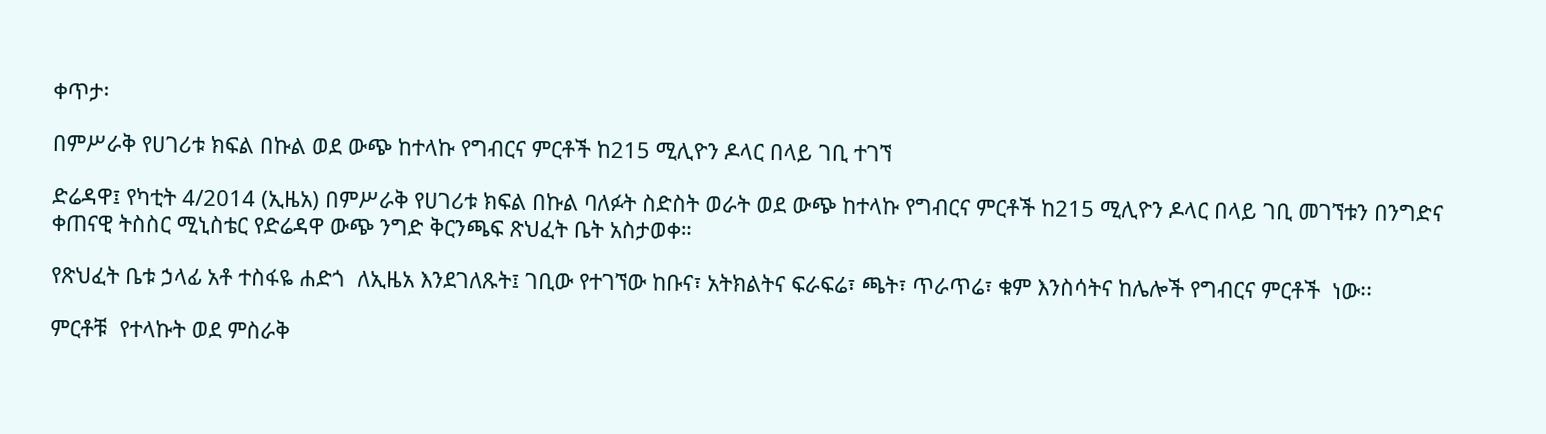ቀጥታ፡

በምሥራቅ የሀገሪቱ ክፍል በኩል ወደ ውጭ ከተላኩ የግብርና ምርቶች ከ215 ሚሊዮን ዶላር በላይ ገቢ ተገኘ

ድሬዳዋ፤ የካቲት 4/2014 (ኢዜአ) በምሥራቅ የሀገሪቱ ክፍል በኩል ባለፉት ስድስት ወራት ወደ ውጭ ከተላኩ የግብርና ምርቶች ከ215 ሚሊዮን ዶላር በላይ ገቢ መገኘቱን በንግድና ቀጠናዊ ትስስር ሚኒስቴር የድሬዳዋ ውጭ ንግድ ቅርንጫፍ ጽህፈት ቤት አስታወቀ።

የጽህፈት ቤቱ ኃላፊ አቶ ተስፋዬ ሐድጎ  ለኢዜአ እንደገለጹት፤ ገቢው የተገኘው ከቡና፣ አትክልትና ፍራፍሬ፣ ጫት፣ ጥራጥሬ፣ ቁም እንስሳትና ከሌሎች የግብርና ምርቶች  ነው፡፡

ምርቶቹ  የተላኩት ወደ ምስራቅ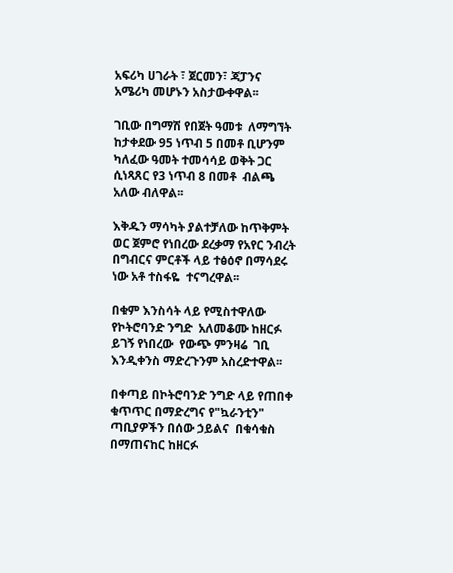አፍሪካ ሀገራት ፣ ጀርመን፣ ጃፓንና አሜሪካ መሆኑን አስታውቀዋል፡፡

ገቢው በግማሽ የበጀት ዓመቱ  ለማግኘት ከታቀደው 95 ነጥብ 5 በመቶ ቢሆንም ካለፈው ዓመት ተመሳሳይ ወቅት ጋር  ሲነጻጸር የ3 ነጥብ 8 በመቶ  ብልጫ አለው ብለዋል፡፡

እቅዱን ማሳካት ያልተቻለው ከጥቅምት ወር ጀምሮ የነበረው ደረቃማ የአየር ንብረት በግብርና ምርቶች ላይ ተፅዕኖ በማሳደሩ ነው አቶ ተስፋዬ  ተናግረዋል፡፡

በቁም እንስሳት ላይ የሚስተዋለው የኮትሮባንድ ንግድ  አለመቆሙ ከዘርፉ ይገኝ የነበረው  የውጭ ምንዛሬ  ገቢ  እንዲቀንስ ማድረጉንም አስረድተዋል፡፡

በቀጣይ በኮትሮባንድ ንግድ ላይ የጠበቀ ቁጥጥር በማድረግና የ"ኳራንቲን" ጣቢያዎችን በሰው ኃይልና  በቁሳቁስ በማጠናከር ከዘርፉ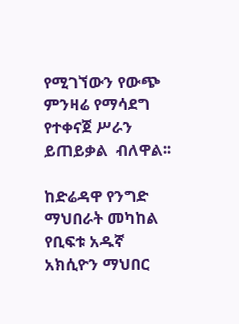የሚገኘውን የውጭ ምንዛሬ የማሳደግ የተቀናጀ ሥራን ይጠይቃል  ብለዋል፡፡

ከድሬዳዋ የንግድ ማህበራት መካከል የቢፍቱ አዱኛ አክሲዮን ማህበር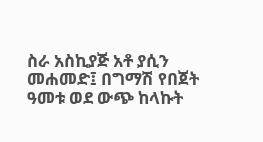ስራ አስኪያጅ አቶ ያሲን መሐመድ፤ በግማሽ የበጀት ዓመቱ ወደ ውጭ ከላኩት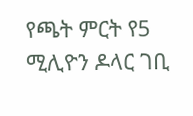የጫት ምርት የ5 ሚሊዮን ዶላር ገቢ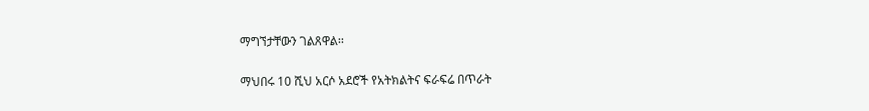ማግኘታቸውን ገልጸዋል፡፡

ማህበሩ 10 ሺህ አርሶ አደሮች የአትክልትና ፍራፍሬ በጥራት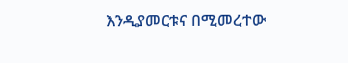እንዲያመርቱና በሚመረተው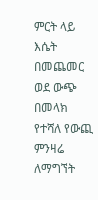ምርት ላይ እሴት በመጨመር ወደ ውጭ በመላክ የተሻለ የውጪ ምንዛሬ ለማግኘት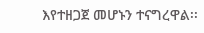እየተዘጋጀ መሆኑን ተናግረዋል፡፡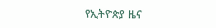የኢትዮጵያ ዜና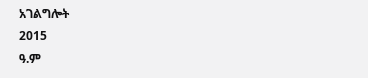አገልግሎት
2015
ዓ.ም